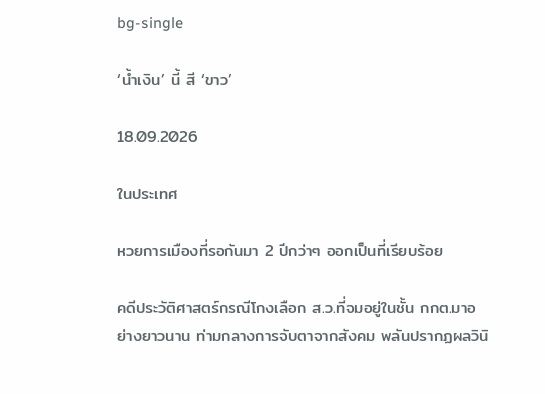bg-single

‘น้ำเงิน’ นี้ สี ‘ขาว’

18.09.2026

ในประเทศ

หวยการเมืองที่รอกันมา 2 ปีกว่าๆ ออกเป็นที่เรียบร้อย

คดีประวัติศาสตร์กรณีโกงเลือก ส.ว.ที่จมอยู่ในชั้น กกต.มาอย่างยาวนาน ท่ามกลางการจับตาจากสังคม พลันปรากฏผลวินิ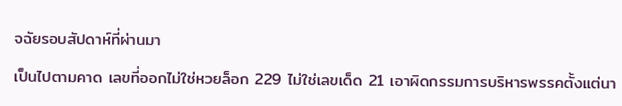จฉัยรอบสัปดาห์ที่ผ่านมา

เป็นไปตามคาด เลขที่ออกไม่ใช่หวยล็อก 229 ไม่ใช่เลขเด็ด 21 เอาผิดกรรมการบริหารพรรคตั้งแต่นา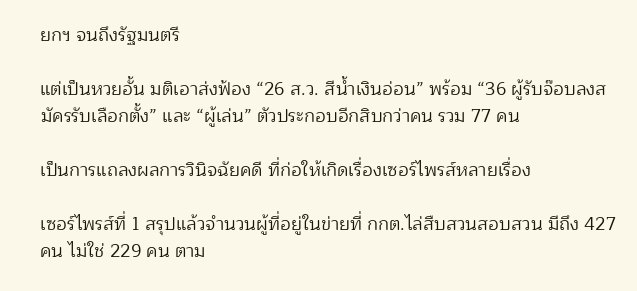ยกฯ จนถึงรัฐมนตรี

แต่เป็นหวยอั้น มติเอาส่งฟ้อง “26 ส.ว. สีน้ำเงินอ่อน” พร้อม “36 ผู้รับจ๊อบลงสมัครรับเลือกตั้ง” และ “ผู้เล่น” ตัวประกอบอีกสิบกว่าคน รวม 77 คน

เป็นการแถลงผลการวินิจฉัยคดี ที่ก่อให้เกิดเรื่องเซอร์ไพรส์หลายเรื่อง

เซอร์ไพรส์ที่ 1 สรุปแล้วจำนวนผู้ที่อยู่ในข่ายที่ กกต.ไล่สืบสวนสอบสวน มีถึง 427 คน ไม่ใช่ 229 คน ตาม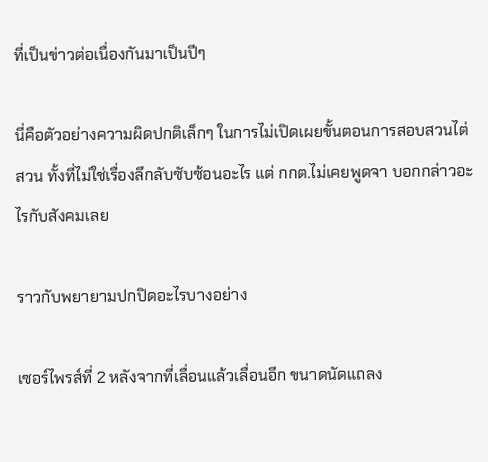ที่เป็นข่าวต่อเนื่องกันมาเป็นปีๆ

นี่คือตัวอย่างความผิดปกติเล็กๆ ในการไม่เปิดเผยขั้นตอนการสอบสวนไต่สวน ทั้งที่ไม่ใช่เรื่องลึกลับซับซ้อนอะไร แต่ กกต.ไม่เคยพูดจา บอกกล่าวอะไรกับสังคมเลย

ราวกับพยายามปกปิดอะไรบางอย่าง

เซอร์ไพรส์ที่ 2 หลังจากที่เลื่อนแล้วเลื่อนอีก ขนาดนัดแถลง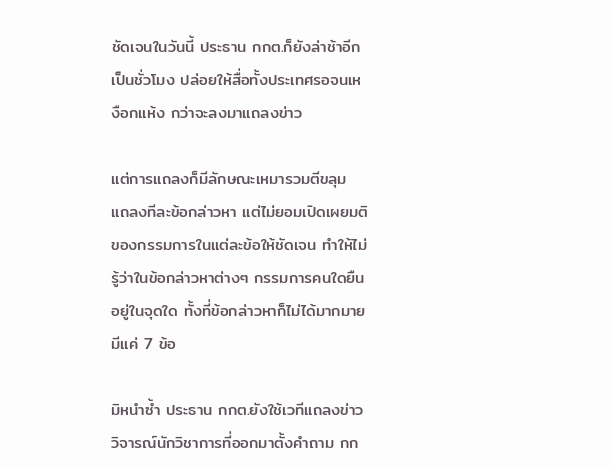ชัดเจนในวันนี้ ประธาน กกต.ก็ยังล่าช้าอีกเป็นชั่วโมง ปล่อยให้สื่อทั้งประเทศรอจนเหงือกแห้ง กว่าจะลงมาแถลงข่าว

แต่การแถลงก็มีลักษณะเหมารวมตีขลุม แถลงทีละข้อกล่าวหา แต่ไม่ยอมเปิดเผยมติของกรรมการในแต่ละข้อให้ชัดเจน ทำให้ไม่รู้ว่าในข้อกล่าวหาต่างๆ กรรมการคนใดยืนอยู่ในจุดใด ทั้งที่ข้อกล่าวหาก็ไม่ได้มากมาย มีแค่ 7 ข้อ

มิหนำซ้ำ ประธาน กกต.ยังใช้เวทีแถลงข่าววิจารณ์นักวิชาการที่ออกมาตั้งคำถาม กก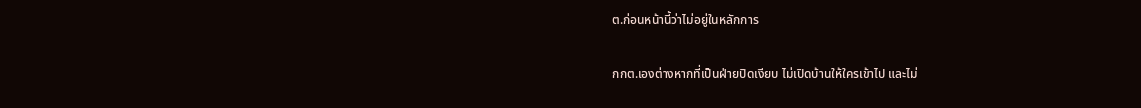ต.ก่อนหน้านี้ว่าไม่อยู่ในหลักการ

กกต.เองต่างหากที่เป็นฝ่ายปิดเงียบ ไม่เปิดบ้านให้ใครเข้าไป และไม่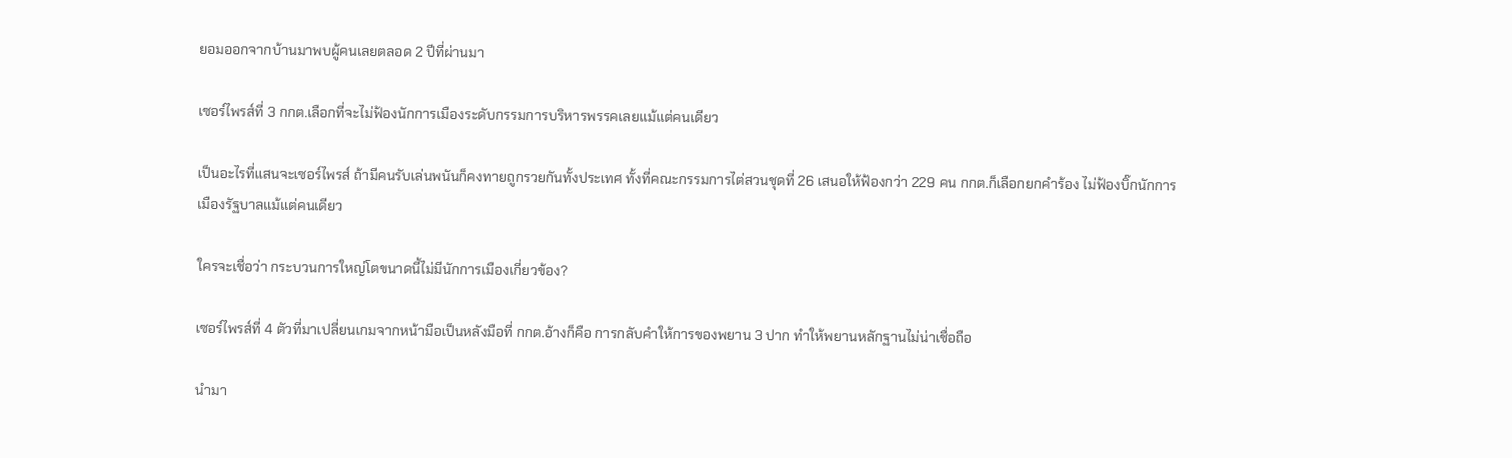ยอมออกจากบ้านมาพบผู้คนเลยตลอด 2 ปีที่ผ่านมา

เซอร์ไพรส์ที่ 3 กกต.เลือกที่จะไม่ฟ้องนักการเมืองระดับกรรมการบริหารพรรคเลยแม้แต่คนเดียว

เป็นอะไรที่แสนจะเซอร์ไพรส์ ถ้ามีคนรับเล่นพนันก็คงทายถูกรวยกันทั้งประเทศ ทั้งที่คณะกรรมการไต่สวนชุดที่ 26 เสนอให้ฟ้องกว่า 229 คน กกต.ก็เลือกยกคำร้อง ไม่ฟ้องบิ๊กนักการเมืองรัฐบาลแม้แต่คนเดียว

ใครจะเชื่อว่า กระบวนการใหญ่โตขนาดนี้ไม่มีนักการเมืองเกี่ยวข้อง?

เซอร์ไพรส์ที่ 4 ตัวที่มาเปลี่ยนเกมจากหน้ามือเป็นหลังมือที่ กกต.อ้างก็คือ การกลับคำให้การของพยาน 3 ปาก ทำให้พยานหลักฐานไม่น่าเชื่อถือ

นำมา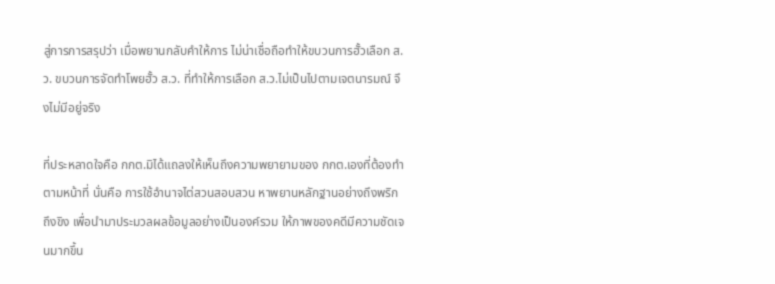สู่การการสรุปว่า เมื่อพยานกลับคำให้การ ไม่น่าเชื่อถือทำให้ขบวนการฮั้วเลือก ส.ว. ขบวนการจัดทำโพยฮั้ว ส.ว. ที่ทำให้การเลือก ส.ว.ไม่เป็นไปตามเจตนารมณ์ จึงไม่มีอยู่จริง

ที่ประหลาดใจคือ กกต.มิได้แถลงให้เห็นถึงความพยายามของ กกต.เองที่ต้องทำตามหน้าที่ นั่นคือ การใช้อำนาจไต่สวนสอบสวน หาพยานหลักฐานอย่างถึงพริกถึงขิง เพื่อนำมาประมวลผลข้อมูลอย่างเป็นองค์รวม ให้ภาพของคดีมีความชัดเจนมากขึ้น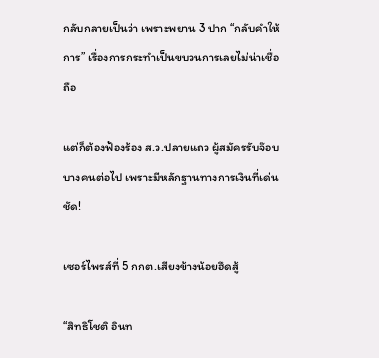กลับกลายเป็นว่า เพราะพยาน 3 ปาก “กลับคำให้การ” เรื่องการกระทำเป็นขบวนการเลยไม่น่าเชื่อถือ

แต่ก็ต้องฟ้องร้อง ส.ว.ปลายแถว ผู้สมัครรับจ๊อบบางคนต่อไป เพราะมีหลักฐานทางการเงินที่เด่นชัด!

เซอร์ไพรส์ที่ 5 กกต.เสียงข้างน้อยฮึดสู้

“สิทธิโชติ อินท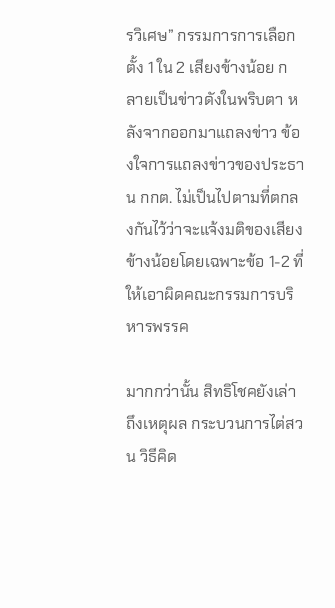รวิเศษ” กรรมการการเลือกตั้ง 1 ใน 2 เสียงข้างน้อย กลายเป็นข่าวดังในพริบตา หลังจากออกมาแถลงข่าว ข้องใจการแถลงข่าวของประธาน กกต. ไม่เป็นไปตามที่ตกลงกันไว้ว่าจะแจ้งมติของเสียงข้างน้อยโดยเฉพาะข้อ 1-2 ที่ให้เอาผิดคณะกรรมการบริหารพรรค

มากกว่านั้น สิทธิโชคยังเล่าถึงเหตุผล กระบวนการไต่สวน วิธีคิด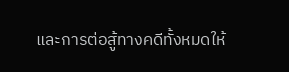และการต่อสู้ทางคดีทั้งหมดให้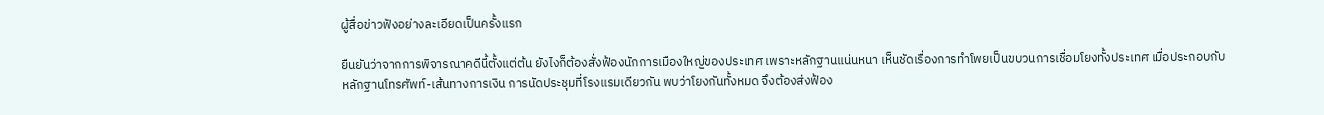ผู้สื่อข่าวฟังอย่างละเอียดเป็นครั้งแรก

ยืนยันว่าจากการพิจารณาคดีนี้ตั้งแต่ต้น ยังไงก็ต้องสั่งฟ้องนักการเมืองใหญ่ของประเทศ เพราะหลักฐานแน่นหนา เห็นชัดเรื่องการทำโพยเป็นขบวนการเชื่อมโยงทั้งประเทศ เมื่อประกอบกับหลักฐานโทรศัพท์-เส้นทางการเงิน การนัดประชุมที่โรงแรมเดียวกัน พบว่าโยงกันทั้งหมด จึงต้องส่งฟ้อง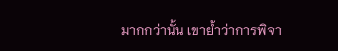มากกว่านั้น เขาย้ำว่าการพิจา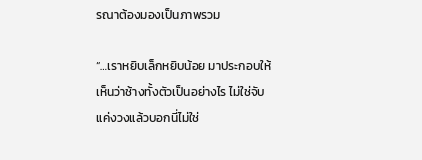รณาต้องมองเป็นภาพรวม

“…เราหยิบเล็กหยิบน้อย มาประกอบให้เห็นว่าช้างทั้งตัวเป็นอย่างไร ไม่ใช่จับแค่งวงแล้วบอกนี่ไม่ใช่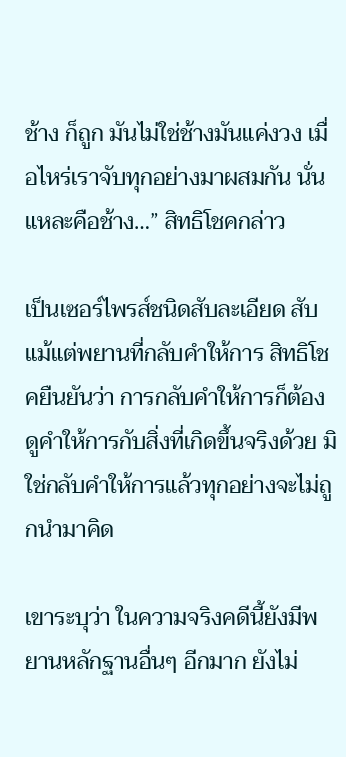ช้าง ก็ถูก มันไม่ใช่ช้างมันแค่งวง เมื่อไหร่เราจับทุกอย่างมาผสมกัน นั่นแหละคือช้าง…” สิทธิโชคกล่าว

เป็นเซอร์ไพรส์ชนิดสับละเอียด สับแม้แต่พยานที่กลับคำให้การ สิทธิโชคยืนยันว่า การกลับคำให้การก็ต้องดูคำให้การกับสิ่งที่เกิดขึ้นจริงด้วย มิใช่กลับคำให้การแล้วทุกอย่างจะไม่ถูกนำมาคิด

เขาระบุว่า ในความจริงคดีนี้ยังมีพยานหลักฐานอื่นๆ อีกมาก ยังไม่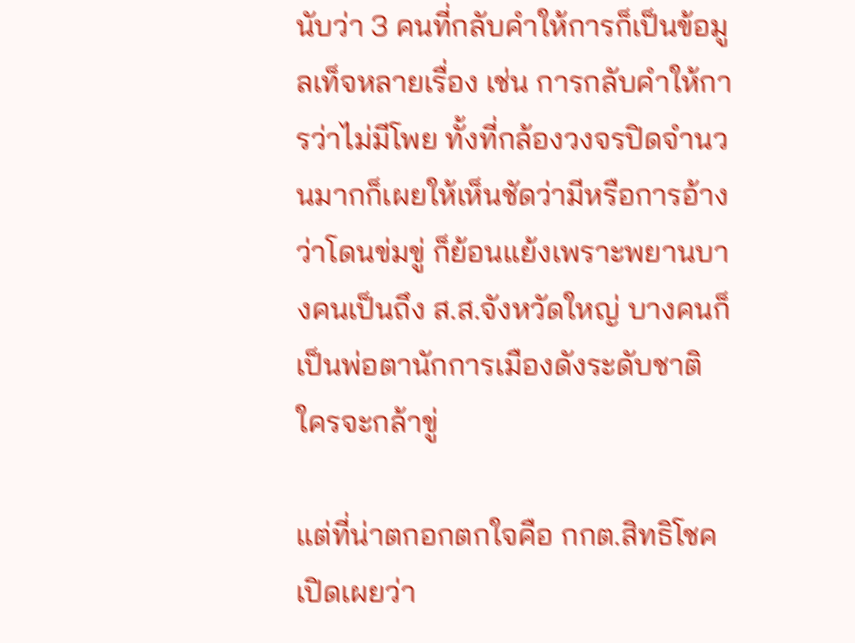นับว่า 3 คนที่กลับคำให้การก็เป็นข้อมูลเท็จหลายเรื่อง เช่น การกลับคำให้การว่าไม่มีโพย ทั้งที่กล้องวงจรปิดจำนวนมากก็เผยให้เห็นชัดว่ามีหรือการอ้างว่าโดนข่มขู่ ก็ย้อนแย้งเพราะพยานบางคนเป็นถึง ส.ส.จังหวัดใหญ่ บางคนก็เป็นพ่อตานักการเมืองดังระดับชาติ ใครจะกล้าขู่

แต่ที่น่าตกอกตกใจคือ กกต.สิทธิโชคเปิดเผยว่า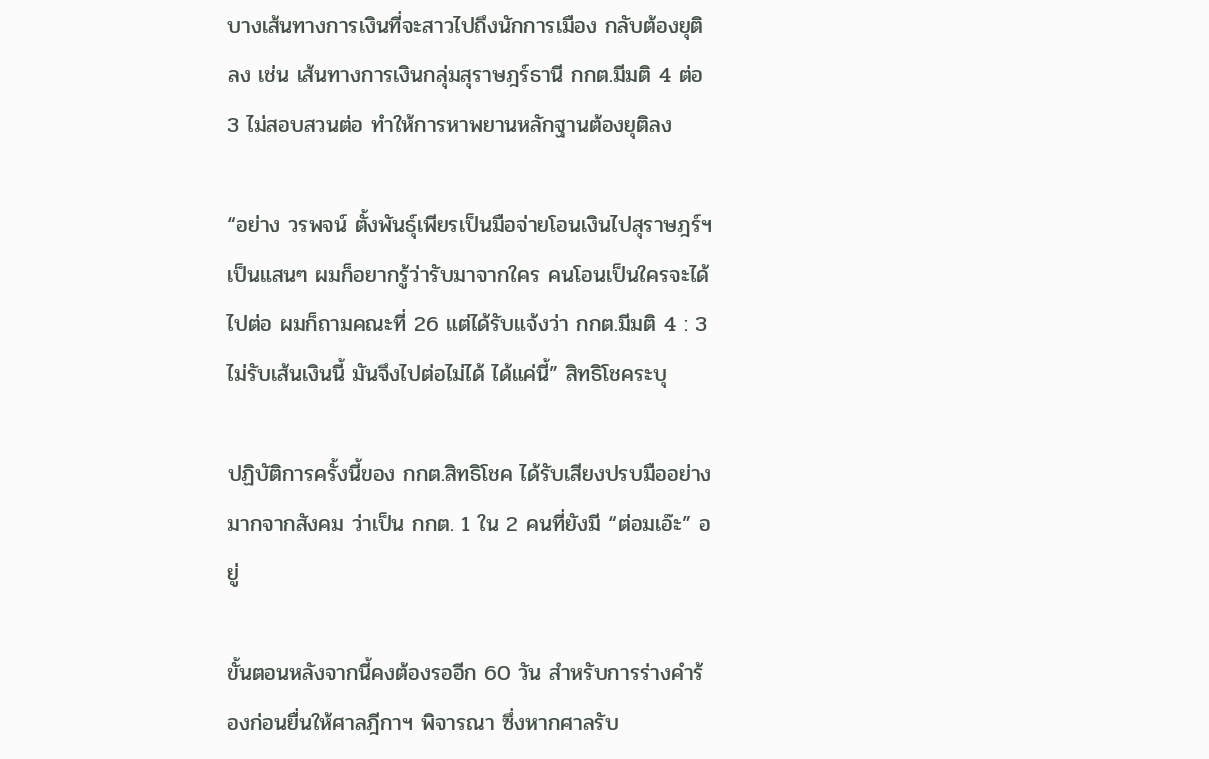บางเส้นทางการเงินที่จะสาวไปถึงนักการเมือง กลับต้องยุติลง เช่น เส้นทางการเงินกลุ่มสุราษฎร์ธานี กกต.มีมติ 4 ต่อ 3 ไม่สอบสวนต่อ ทำให้การหาพยานหลักฐานต้องยุติลง

“อย่าง วรพจน์ ตั้งพันธุ์เพียรเป็นมือจ่ายโอนเงินไปสุราษฎร์ฯ เป็นแสนๆ ผมก็อยากรู้ว่ารับมาจากใคร คนโอนเป็นใครจะได้ไปต่อ ผมก็ถามคณะที่ 26 แต่ได้รับแจ้งว่า กกต.มีมติ 4 : 3 ไม่รับเส้นเงินนี้ มันจึงไปต่อไม่ได้ ได้แค่นี้” สิทธิโชคระบุ

ปฏิบัติการครั้งนี้ของ กกต.สิทธิโชค ได้รับเสียงปรบมืออย่างมากจากสังคม ว่าเป็น กกต. 1 ใน 2 คนที่ยังมี “ต่อมเอ๊ะ” อยู่

ขั้นตอนหลังจากนี้คงต้องรออีก 60 วัน สำหรับการร่างคำร้องก่อนยื่นให้ศาลฎีกาฯ พิจารณา ซึ่งหากศาลรับ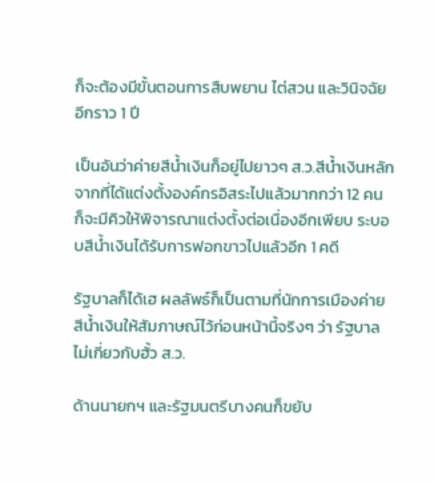ก็จะต้องมีขั้นตอนการสืบพยาน ไต่สวน และวินิจฉัยอีกราว 1 ปี

เป็นอันว่าค่ายสีน้ำเงินก็อยู่ไปยาวๆ ส.ว.สีน้ำเงินหลักจากที่ได้แต่งตั้งองค์กรอิสระไปแล้วมากกว่า 12 คน ก็จะมีคิวให้พิจารณาแต่งตั้งต่อเนื่องอีกเพียบ ระบอบสีน้ำเงินได้รับการฟอกขาวไปแล้วอีก 1 คดี

รัฐบาลก็ได้เฮ ผลลัพธ์ก็เป็นตามที่นักการเมืองค่ายสีน้ำเงินให้สัมภาษณ์ไว้ก่อนหน้านี้จริงๆ ว่า รัฐบาลไม่เกี่ยวกับฮั้ว ส.ว.

ด้านนายกฯ และรัฐมนตรีบางคนก็ขยับ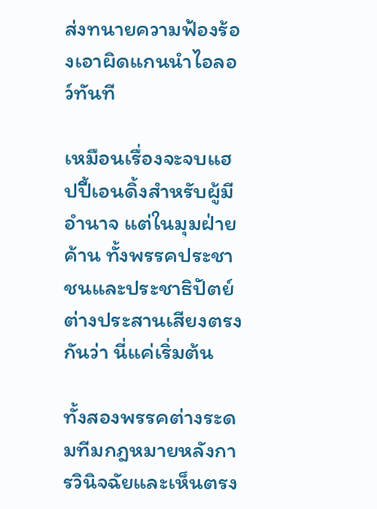ส่งทนายความฟ้องร้องเอาผิดแกนนำไอลอว์ทันที

เหมือนเรื่องจะจบแฮปปี้เอนดิ้งสำหรับผู้มีอำนาจ แต่ในมุมฝ่ายค้าน ทั้งพรรคประชาชนและประชาธิปัตย์ ต่างประสานเสียงตรงกันว่า นี่แค่เริ่มต้น

ทั้งสองพรรคต่างระดมทีมกฎหมายหลังการวินิจฉัยและเห็นตรง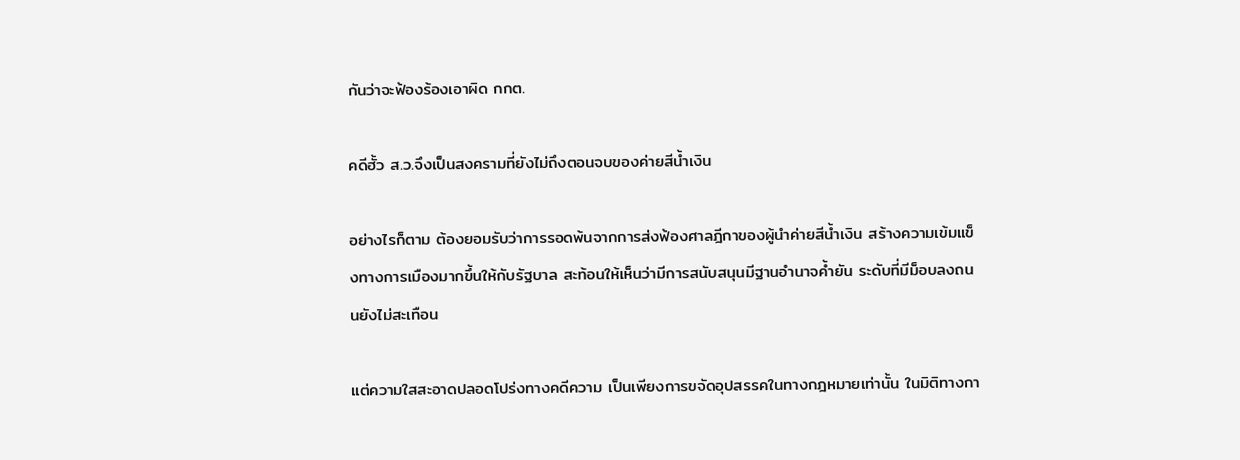กันว่าจะฟ้องร้องเอาผิด กกต.

คดีฮั้ว ส.ว.จึงเป็นสงครามที่ยังไม่ถึงตอนจบของค่ายสีน้ำเงิน

อย่างไรก็ตาม ต้องยอมรับว่าการรอดพ้นจากการส่งฟ้องศาลฎีกาของผู้นำค่ายสีน้ำเงิน สร้างความเข้มแข็งทางการเมืองมากขึ้นให้กับรัฐบาล สะท้อนให้เห็นว่ามีการสนับสนุนมีฐานอำนาจค้ำยัน ระดับที่มีม็อบลงถนนยังไม่สะเทือน

แต่ความใสสะอาดปลอดโปร่งทางคดีความ เป็นเพียงการขจัดอุปสรรคในทางกฎหมายเท่านั้น ในมิติทางกา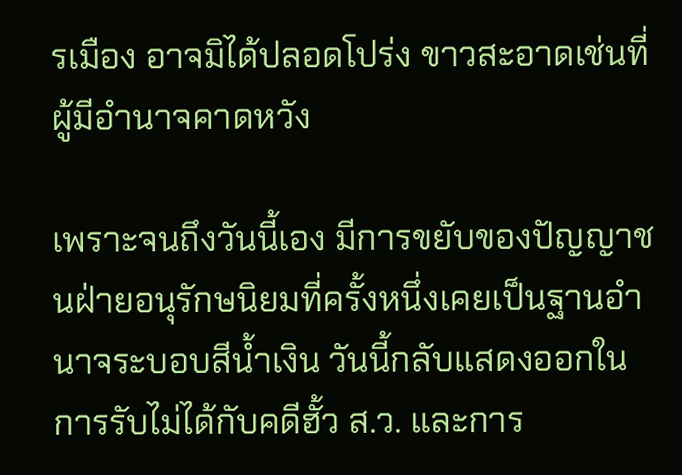รเมือง อาจมิได้ปลอดโปร่ง ขาวสะอาดเช่นที่ผู้มีอำนาจคาดหวัง

เพราะจนถึงวันนี้เอง มีการขยับของปัญญาชนฝ่ายอนุรักษนิยมที่ครั้งหนึ่งเคยเป็นฐานอำนาจระบอบสีน้ำเงิน วันนี้กลับแสดงออกในการรับไม่ได้กับคดีฮั้ว ส.ว. และการ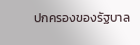ปกครองของรัฐบาล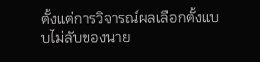ตั้งแต่การวิจารณ์ผลเลือกตั้งแบบไม่ลับของนาย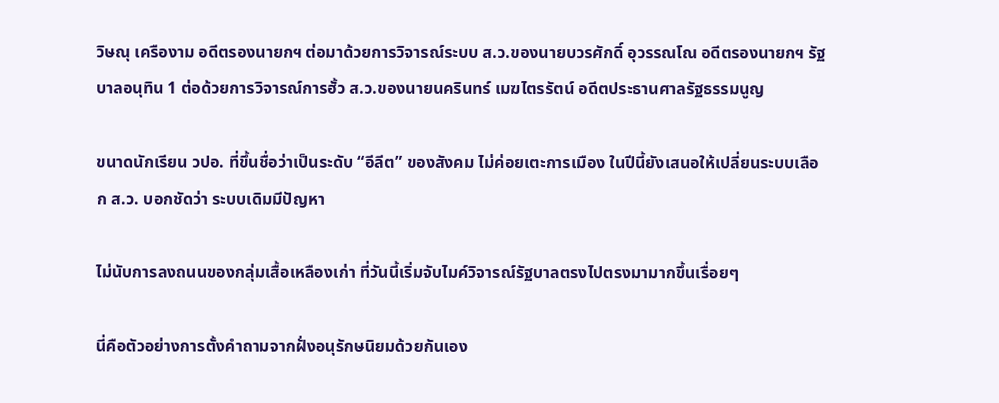วิษณุ เครืองาม อดีตรองนายกฯ ต่อมาด้วยการวิจารณ์ระบบ ส.ว.ของนายบวรศักดิ์ อุวรรณโณ อดีตรองนายกฯ รัฐบาลอนุทิน 1 ต่อด้วยการวิจารณ์การฮั้ว ส.ว.ของนายนครินทร์ เมฆไตรรัตน์ อดีตประธานศาลรัฐธรรมนูญ

ขนาดนักเรียน วปอ. ที่ขึ้นชื่อว่าเป็นระดับ “อีลีต” ของสังคม ไม่ค่อยเตะการเมือง ในปีนี้ยังเสนอให้เปลี่ยนระบบเลือก ส.ว. บอกชัดว่า ระบบเดิมมีปัญหา

ไม่นับการลงถนนของกลุ่มเสื้อเหลืองเก่า ที่วันนี้เริ่มจับไมค์วิจารณ์รัฐบาลตรงไปตรงมามากขึ้นเรื่อยๆ

นี่คือตัวอย่างการตั้งคำถามจากฝั่งอนุรักษนิยมด้วยกันเอง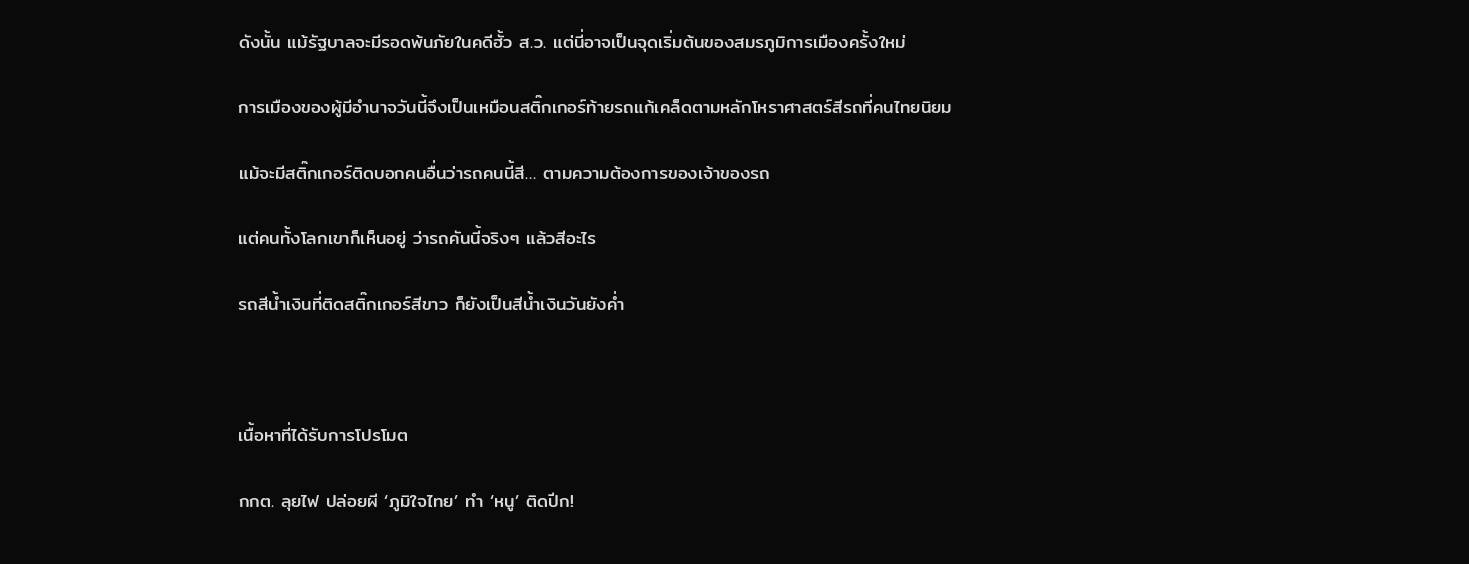ดังนั้น แม้รัฐบาลจะมีรอดพ้นภัยในคดีฮั้ว ส.ว. แต่นี่อาจเป็นจุดเริ่มต้นของสมรภูมิการเมืองครั้งใหม่

การเมืองของผู้มีอำนาจวันนี้จึงเป็นเหมือนสติ๊กเกอร์ท้ายรถแก้เคล็ดตามหลักโหราศาสตร์สีรถที่คนไทยนิยม

แม้จะมีสติ๊กเกอร์ติดบอกคนอื่นว่ารถคนนี้สี… ตามความต้องการของเจ้าของรถ

แต่คนทั้งโลกเขาก็เห็นอยู่ ว่ารถคันนี้จริงๆ แล้วสีอะไร

รถสีน้ำเงินที่ติดสติ๊กเกอร์สีขาว ก็ยังเป็นสีน้ำเงินวันยังค่ำ



เนื้อหาที่ได้รับการโปรโมต

กกต. ลุยไฟ ปล่อยผี ‘ภูมิใจไทย’ ทำ ‘หนู’ ติดปีก!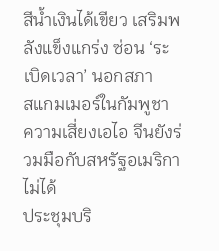สีน้ำเงินได้เขียว เสริมพลังแข็งแกร่ง ซ่อน ‘ระเบิดเวลา’ นอกสภา
สแกมเมอร์ในกัมพูชา
ความเสี่ยงเอไอ จีนยังร่วมมือกับสหรัฐอเมริกาไม่ได้
ประชุมบริ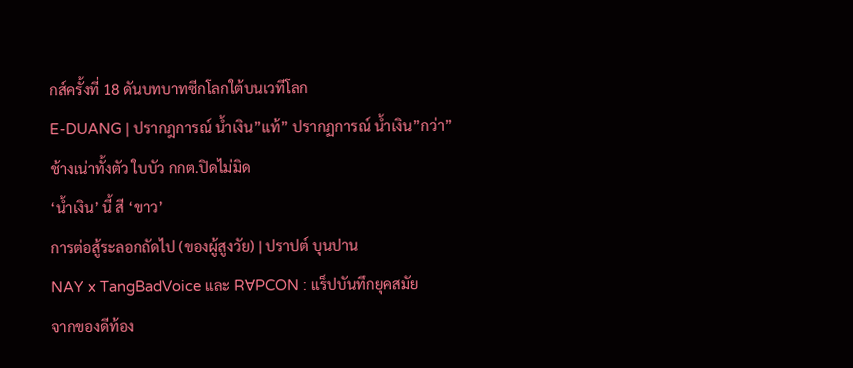กส์ครั้งที่ 18 ดันบทบาทซีกโลกใต้บนเวทีโลก
E-DUANG | ปรากฎการณ์ น้ำเงิน”แท้” ปรากฏการณ์ น้ำเงิน”กว่า”
ช้างเน่าทั้งตัว ใบบัว กกต.ปิดไม่มิด
‘น้ำเงิน’ นี้ สี ‘ขาว’
การต่อสู้ระลอกถัดไป (ของผู้สูงวัย) | ปราปต์ บุนปาน
NAY x TangBadVoice และ R∀PCON : แร็ปบันทึกยุคสมัย
จากของดีท้อง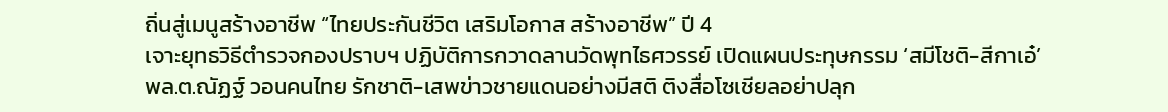ถิ่นสู่เมนูสร้างอาชีพ “ไทยประกันชีวิต เสริมโอกาส สร้างอาชีพ” ปี 4
เจาะยุทธวิธีตำรวจกองปราบฯ ปฏิบัติการกวาดลานวัดพุทไธศวรรย์ เปิดแผนประทุษกรรม ‘สมีโชติ-สีกาเอ๋’
พล.ต.ณัฏฐ์ วอนคนไทย รักชาติ-เสพข่าวชายแดนอย่างมีสติ ติงสื่อโซเชียลอย่าปลุก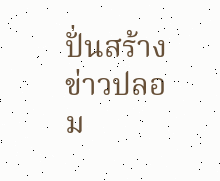ปั่นสร้างข่าวปลอม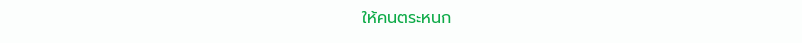ให้คนตระหนก